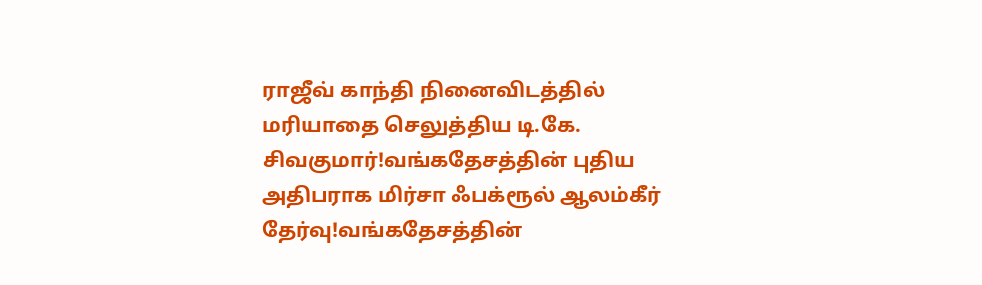ராஜீவ் காந்தி நினைவிடத்தில் மரியாதை செலுத்திய டி.கே. சிவகுமார்!வங்கதேசத்தின் புதிய அதிபராக மிர்சா ஃபக்ரூல் ஆலம்கீர் தேர்வு!வங்கதேசத்தின்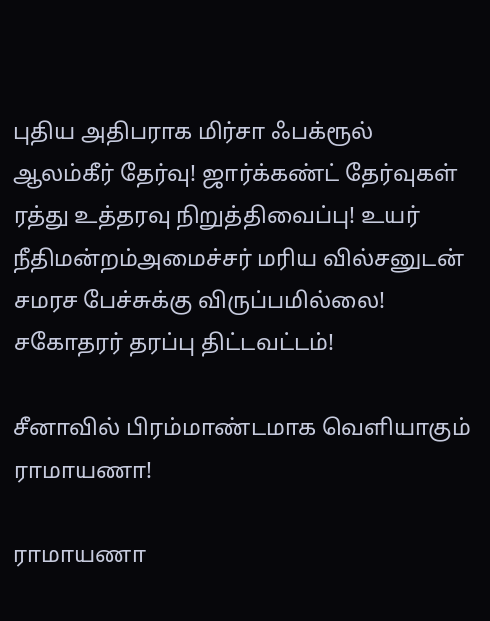புதிய அதிபராக மிர்சா ஃபக்ரூல் ஆலம்கீர் தேர்வு! ஜார்க்கண்ட் தேர்வுகள் ரத்து உத்தரவு நிறுத்திவைப்பு! உயர் நீதிமன்றம்அமைச்சர் மரிய வில்சனுடன் சமரச பேச்சுக்கு விருப்பமில்லை! சகோதரர் தரப்பு திட்டவட்டம்!

சீனாவில் பிரம்மாண்டமாக வெளியாகும் ராமாயணா!

ராமாயணா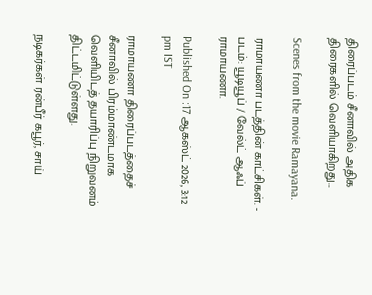திரைப்படம் சீனாவில் அதிக திரைகளில் வெளியாகிறது...

Scenes from the movie Ramayana.

ராமாயணா படத்தின் காட்சிகள். - படம்: யூடியூப் / வேல்ட் ஆஃப் ராமாயணா.

Published On :17 ஆகஸ்ட் 2026, 3:12 pm IST

ராமாயணா திரைப்படத்தைச் சீனாவில் பிரம்மாண்டமாக வெளியிடத் தயாரிப்பு நிறுவனம் திட்டமிட்டுள்ளது.

நடிகர்கள் ரன்பீர் கபூர், சாய்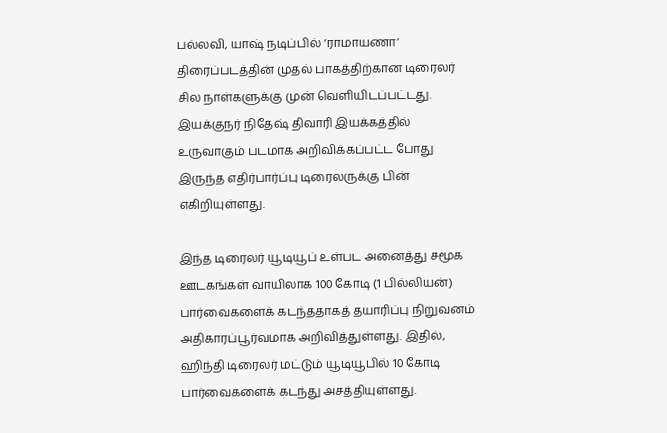பல்லவி, யாஷ் நடிப்பில் ‘ராமாயணா’ திரைப்படத்தின் முதல் பாகத்திற்கான டிரைலர் சில நாள்களுக்கு முன் வெளியிடப்பட்டது. இயக்குநர் நிதேஷ் திவாரி இயக்கத்தில் உருவாகும் படமாக அறிவிக்கப்பட்ட போது இருந்த எதிர்பார்ப்பு டிரைலருக்கு பின் எகிறியுள்ளது.

இந்த டிரைலர் யூடியூப் உள்பட அனைத்து சமூக ஊடகங்கள் வாயிலாக 100 கோடி (1 பில்லியன்) பார்வைகளைக் கடந்ததாகத் தயாரிப்பு நிறுவனம் அதிகாரப்பூர்வமாக அறிவித்துள்ளது. இதில், ஹிந்தி டிரைலர் மட்டும் யூடியூபில் 10 கோடி பார்வைகளைக் கடந்து அசத்தியுள்ளது.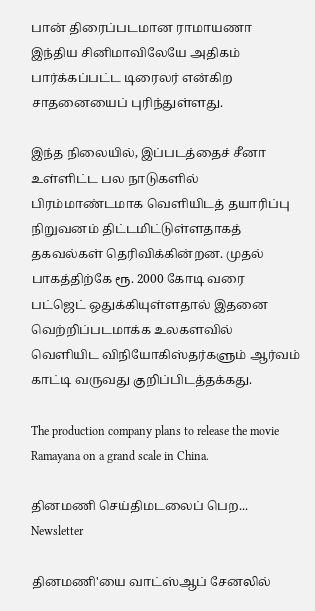பான் திரைப்படமான ராமாயணா இந்திய சினிமாவிலேயே அதிகம் பார்க்கப்பட்ட டிரைலர் என்கிற சாதனையைப் புரிந்துள்ளது.

இந்த நிலையில், இப்படத்தைச் சீனா உள்ளிட்ட பல நாடுகளில் பிரம்மாண்டமாக வெளியிடத் தயாரிப்பு நிறுவனம் திட்டமிட்டுள்ளதாகத் தகவல்கள் தெரிவிக்கின்றன. முதல் பாகத்திற்கே ரூ. 2000 கோடி வரை பட்ஜெட் ஒதுக்கியுள்ளதால் இதனை வெற்றிப்படமாக்க உலகளவில் வெளியிட விநியோகிஸ்தர்களும் ஆர்வம் காட்டி வருவது குறிப்பிடத்தக்கது.

The production company plans to release the movie Ramayana on a grand scale in China.

தினமணி செய்திமடலைப் பெற... Newsletter

தினமணி'யை வாட்ஸ்ஆப் சேனலில்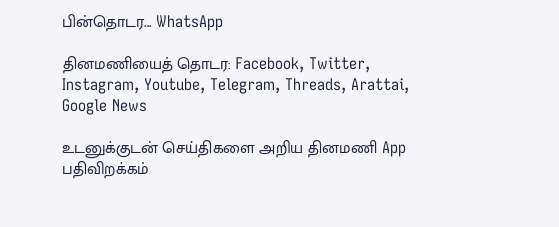பின்தொடர... WhatsApp

தினமணியைத் தொடர: Facebook, Twitter, Instagram, Youtube, Telegram, Threads, Arattai, Google News

உடனுக்குடன் செய்திகளை அறிய தினமணி App பதிவிறக்கம்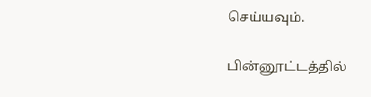செய்யவும்.

பின்னூட்டத்தில்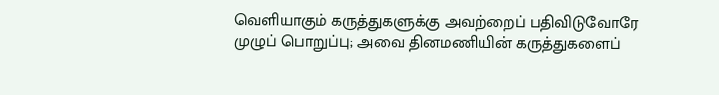வெளியாகும் கருத்துகளுக்கு அவற்றைப் பதிவிடுவோரே முழுப் பொறுப்பு; அவை தினமணியின் கருத்துகளைப்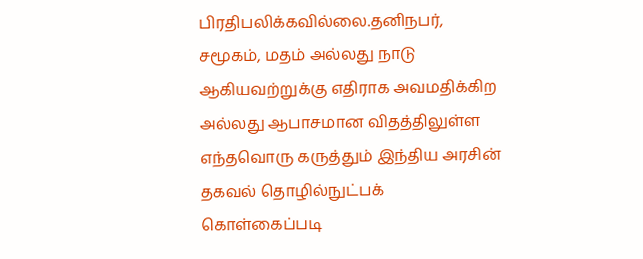பிரதிபலிக்கவில்லை.தனிநபர், சமூகம், மதம் அல்லது நாடு ஆகியவற்றுக்கு எதிராக அவமதிக்கிற அல்லது ஆபாசமான விதத்திலுள்ள எந்தவொரு கருத்தும் இந்திய அரசின் தகவல் தொழில்நுட்பக் கொள்கைப்படி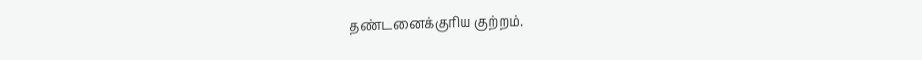தண்டனைக்குரிய குற்றம்.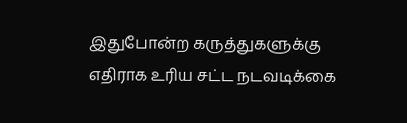இதுபோன்ற கருத்துகளுக்கு எதிராக உரிய சட்ட நடவடிக்கை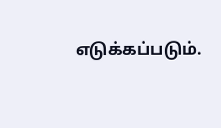எடுக்கப்படும்.